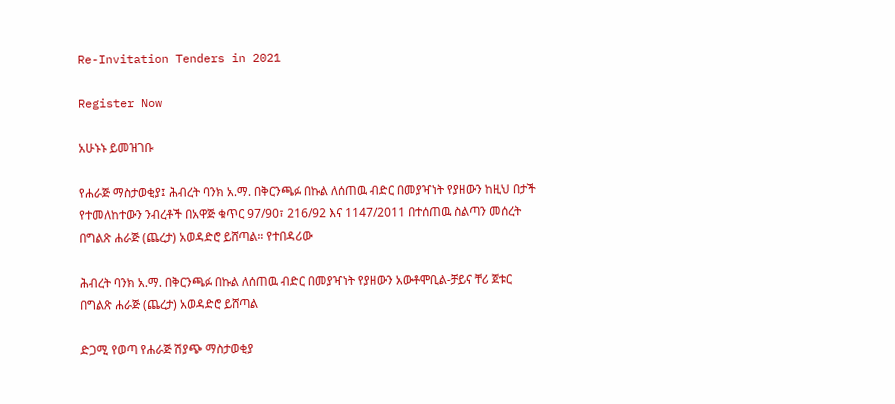Re-Invitation Tenders in 2021

Register Now

አሁኑኑ ይመዝገቡ

የሐራጅ ማስታወቂያ፤ ሕብረት ባንክ አ.ማ. በቅርንጫፉ በኩል ለሰጠዉ ብድር በመያዣነት የያዘውን ከዚህ በታች የተመለከተውን ንብረቶች በአዋጅ ቁጥር 97/90፣ 216/92 እና 1147/2011 በተሰጠዉ ስልጣን መሰረት በግልጽ ሐራጅ (ጨረታ) አወዳድሮ ይሸጣል። የተበዳሪው

ሕብረት ባንክ አ.ማ. በቅርንጫፉ በኩል ለሰጠዉ ብድር በመያዣነት የያዘውን አውቶሞቢል-ቻይና ቸሪ ጀቱር በግልጽ ሐራጅ (ጨረታ) አወዳድሮ ይሸጣል

ድጋሚ የወጣ የሐራጅ ሽያጭ ማስታወቂያ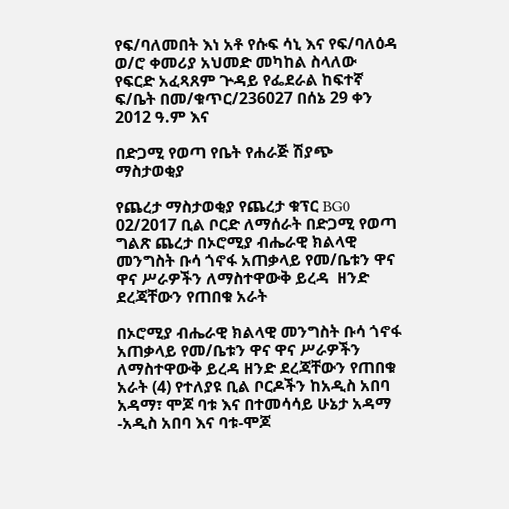የፍ/ባለመበት እነ አቶ የሱፍ ሳኒ እና የፍ/ባለዕዳ ወ/ሮ ቀመሪያ አህመድ መካከል ስላለው የፍርድ አፈጻጸም ጕዳይ የፌደራል ከፍተኛ ፍ/ቤት በመ/ቁጥር/236027 በሰኔ 29 ቀን 2012 ዓ.ም እና

በድጋሚ የወጣ የቤት የሐራጅ ሽያጭ ማስታወቂያ

የጨረታ ማስታወቂያ የጨረታ ቁፕር BG0 02/2017 ቢል ቦርድ ለማሰራት በድጋሚ የወጣ ግልጽ ጨረታ በኦሮሚያ ብሔራዊ ክልላዊ መንግስት ቡሳ ጎኖፋ አጠቃላይ የመ/ቤቱን ዋና ዋና ሥራዎችን ለማስተዋውቅ ይረዳ  ዘንድ ደረጃቸውን የጠበቁ አራት

በኦሮሚያ ብሔራዊ ክልላዊ መንግስት ቡሳ ጎኖፋ አጠቃላይ የመ/ቤቱን ዋና ዋና ሥራዎችን ለማስተዋውቅ ይረዳ ዘንድ ደረጃቸውን የጠበቁ አራት (4) የተለያዩ ቢል ቦርዶችን ከአዲስ አበባ አዳማ፣ ሞጆ ባቱ እና በተመሳሳይ ሁኔታ አዳማ -አዲስ አበባ እና ባቱ-ሞጆ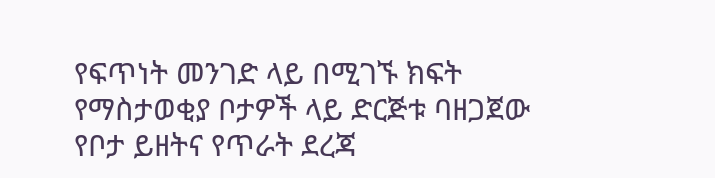የፍጥነት መንገድ ላይ በሚገኙ ክፍት የማስታወቂያ ቦታዎች ላይ ድርጅቱ ባዘጋጀው የቦታ ይዘትና የጥራት ደረጃ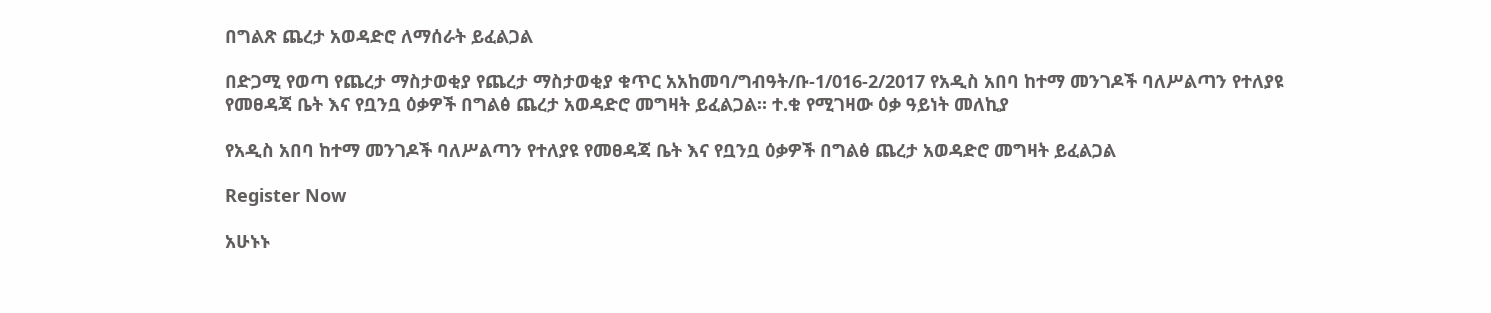በግልጽ ጨረታ አወዳድሮ ለማሰራት ይፈልጋል

በድጋሚ የወጣ የጨረታ ማስታወቂያ የጨረታ ማስታወቂያ ቁጥር አአከመባ/ግብዓት/ቡ-1/016-2/2017 የአዲስ አበባ ከተማ መንገዶች ባለሥልጣን የተለያዩ የመፀዳጃ ቤት እና የቧንቧ ዕቃዎች በግልፅ ጨረታ አወዳድሮ መግዛት ይፈልጋል። ተ.ቁ የሚገዛው ዕቃ ዓይነት መለኪያ

የአዲስ አበባ ከተማ መንገዶች ባለሥልጣን የተለያዩ የመፀዳጃ ቤት እና የቧንቧ ዕቃዎች በግልፅ ጨረታ አወዳድሮ መግዛት ይፈልጋል

Register Now

አሁኑኑ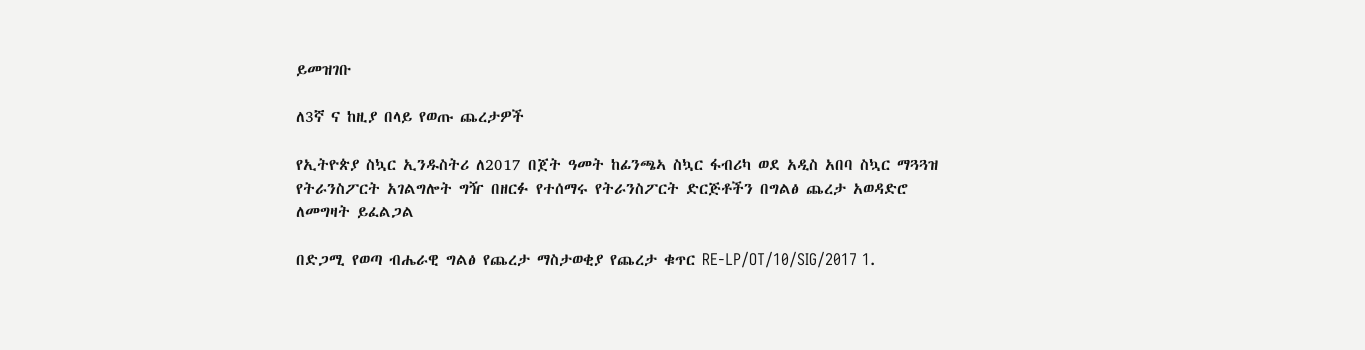ይመዝገቡ

ለ3ኛ ና ከዚያ በላይ የወጡ ጨረታዎች

የኢትዮጵያ ስኳር ኢንዱስትሪ ለ2017 በጀት ዓመት ከፊንጫኣ ስኳር ፋብሪካ ወደ አዲስ አበባ ስኳር ማጓጓዝ የትራንስፖርት አገልግሎት ግዥ በዘርፉ የተሰማሩ የትራንስፖርት ድርጅቶችን በግልፅ ጨረታ አወዳድሮ ለመግዛት ይፈልጋል

በድጋሚ የወጣ ብሔራዊ ግልፅ የጨረታ ማስታወቂያ የጨረታ ቁጥር RE-LP/OT/10/SIG/2017 1.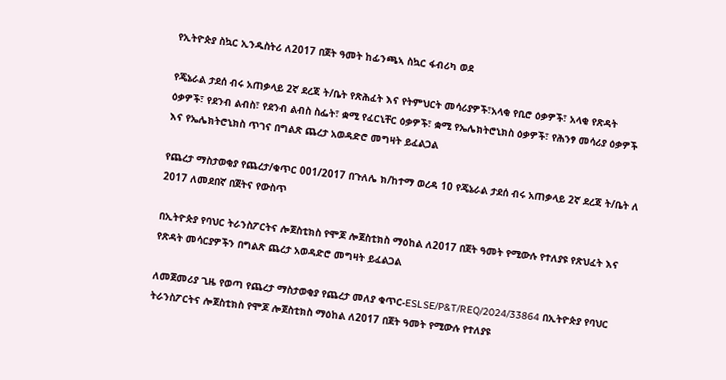የኢትዮጵያ ስኳር ኢንዱስትሪ ለ2017 በጀት ዓመት ከፊንጫኣ ስኳር ፋብሪካ ወደ

የጄኔራል ታደሰ ብሩ አጠቃላይ 2ኛ ደረጃ ት/ቤት የጽሕፈት እና የትምህርት መሳሪያዎች፣አላቂ የቢሮ ዕቃዎች፣ አላቂ የጽዳት ዕቃዎች፣ የደንብ ልብስ፣ የደንብ ልብስ ስፌት፣ ቋሚ የፈርኒቸር ዕቃዎች፣ ቋሚ የኤሌክትሮኒክስ ዕቃዎች፣ የሕንፃ መሳሪያ ዕቃዎች እና የኤሌክትሮኒክስ ጥገና በግልጽ ጨረታ አወዳድሮ መግዛት ይፈልጋል

የጨረታ ማስታወቂያ የጨረታ/ቁጥር 001/2017 በጉለሌ ክ/ከተማ ወረዳ 10 የጄኔራል ታደሰ ብሩ አጠቃላይ 2ኛ ደረጃ ት/ቤት ለ 2017 ለመደበኛ በጀትና የውስጥ

በኢትዮጵያ የባህር ትራንስፖርትና ሎጀስቲክስ የሞጆ ሎጀስቲክስ ማዕከል ለ2017 በጀት ዓመት የሚውሉ የተለያዩ የጽህፈት እና የጽዳት መሳርያዎችን በግልጽ ጨረታ አወዳድሮ መግዛት ይፈልጋል

ለመጀመሪያ ጊዜ የወጣ የጨረታ ማስታወቂያ የጨረታ መለያ ቁጥር-ESLSE/P&T/REQ/2024/33864 በኢትዮጵያ የባህር ትራንስፖርትና ሎጀስቲክስ የሞጆ ሎጀስቲክስ ማዕከል ለ2017 በጀት ዓመት የሚውሉ የተለያዩ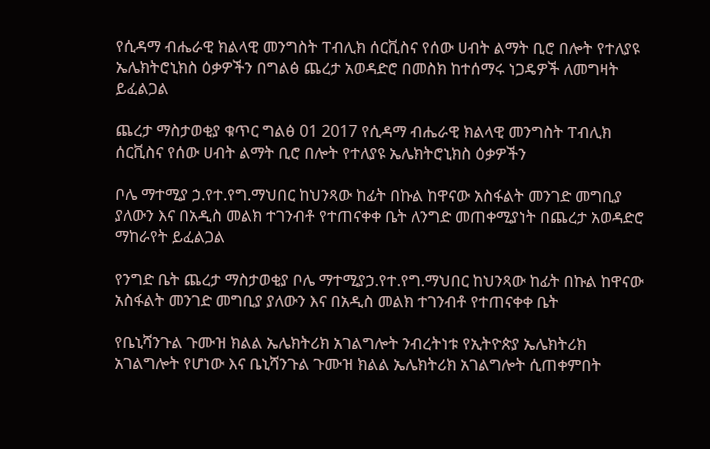የሲዳማ ብሔራዊ ክልላዊ መንግስት ፐብሊክ ሰርቪስና የሰው ሀብት ልማት ቢሮ በሎት የተለያዩ ኤሌክትሮኒክስ ዕቃዎችን በግልፅ ጨረታ አወዳድሮ በመስክ ከተሰማሩ ነጋዴዎች ለመግዛት ይፈልጋል

ጨረታ ማስታወቂያ ቁጥር ግልፅ 01 2017 የሲዳማ ብሔራዊ ክልላዊ መንግስት ፐብሊክ ሰርቪስና የሰው ሀብት ልማት ቢሮ በሎት የተለያዩ ኤሌክትሮኒክስ ዕቃዎችን

ቦሌ ማተሚያ ኃ.የተ.የግ.ማህበር ከህንጻው ከፊት በኩል ከዋናው አስፋልት መንገድ መግቢያ ያለውን እና በአዲስ መልክ ተገንብቶ የተጠናቀቀ ቤት ለንግድ መጠቀሚያነት በጨረታ አወዳድሮ ማከራየት ይፈልጋል

የንግድ ቤት ጨረታ ማስታወቂያ ቦሌ ማተሚያኃ.የተ.የግ.ማህበር ከህንጻው ከፊት በኩል ከዋናው አስፋልት መንገድ መግቢያ ያለውን እና በአዲስ መልክ ተገንብቶ የተጠናቀቀ ቤት

የቤኒሻንጉል ጉሙዝ ክልል ኤሌክትሪክ አገልግሎት ንብረትነቱ የኢትዮጵያ ኤሌክትሪክ አገልግሎት የሆነው እና ቤኒሻንጉል ጉሙዝ ክልል ኤሌክትሪክ አገልግሎት ሲጠቀምበት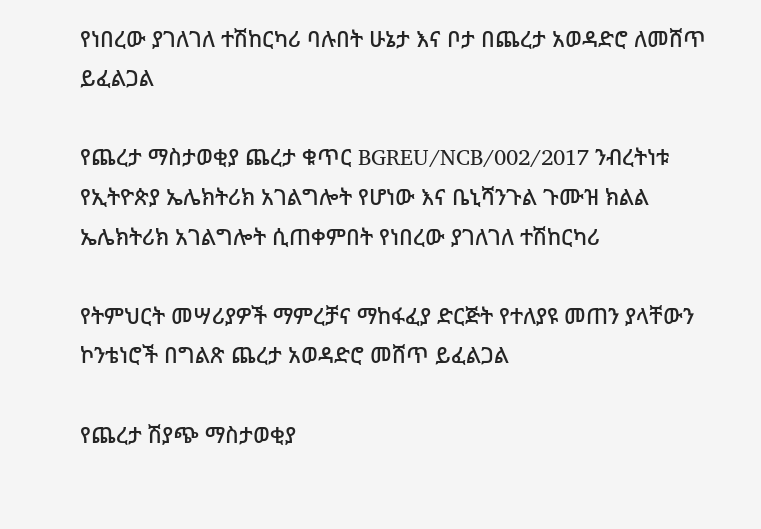የነበረው ያገለገለ ተሽከርካሪ ባሉበት ሁኔታ እና ቦታ በጨረታ አወዳድሮ ለመሸጥ ይፈልጋል

የጨረታ ማስታወቂያ ጨረታ ቁጥር BGREU/NCB/002/2017 ንብረትነቱ የኢትዮጵያ ኤሌክትሪክ አገልግሎት የሆነው እና ቤኒሻንጉል ጉሙዝ ክልል ኤሌክትሪክ አገልግሎት ሲጠቀምበት የነበረው ያገለገለ ተሽከርካሪ

የትምህርት መሣሪያዎች ማምረቻና ማከፋፈያ ድርጅት የተለያዩ መጠን ያላቸውን ኮንቴነሮች በግልጽ ጨረታ አወዳድሮ መሸጥ ይፈልጋል

የጨረታ ሽያጭ ማስታወቂያ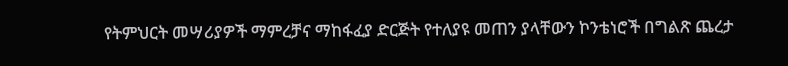የትምህርት መሣሪያዎች ማምረቻና ማከፋፈያ ድርጅት የተለያዩ መጠን ያላቸውን ኮንቴነሮች በግልጽ ጨረታ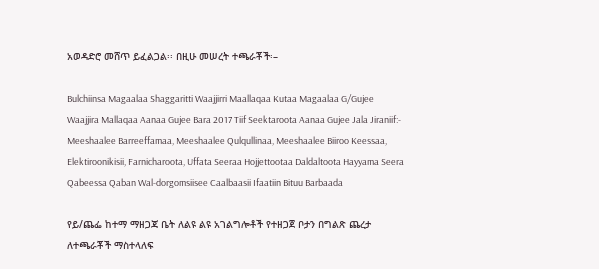አወዳድሮ መሸጥ ይፈልጋል፡፡ በዚሁ መሠረት ተጫራቾች፡–

Bulchiinsa Magaalaa Shaggaritti Waajjirri Maallaqaa Kutaa Magaalaa G/Gujee Waajjira Mallaqaa Aanaa Gujee Bara 2017 Tiif Seektaroota Aanaa Gujee Jala Jiraniif:- Meeshaalee Barreeffamaa, Meeshaalee Qulqullinaa, Meeshaalee Biiroo Keessaa, Elektiroonikisii, Farnicharoota, Uffata Seeraa Hojjettootaa Daldaltoota Hayyama Seera Qabeessa Qaban Wal-dorgomsiisee Caalbaasii Ifaatiin Bituu Barbaada

የይ/ጨፌ ከተማ ማዘጋጃ ቤት ለልዩ ልዩ አገልግሎቶች የተዘጋጀ ቦታን በግልጽ ጨረታ ለተጫራቾች ማስተላለፍ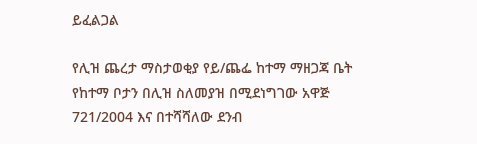ይፈልጋል

የሊዝ ጨረታ ማስታወቂያ የይ/ጨፌ ከተማ ማዘጋጃ ቤት የከተማ ቦታን በሊዝ ስለመያዝ በሚደነግገው አዋጅ 721/2004 እና በተሻሻለው ደንብ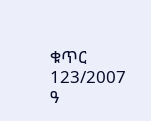ቁጥር 123/2007 ዓ